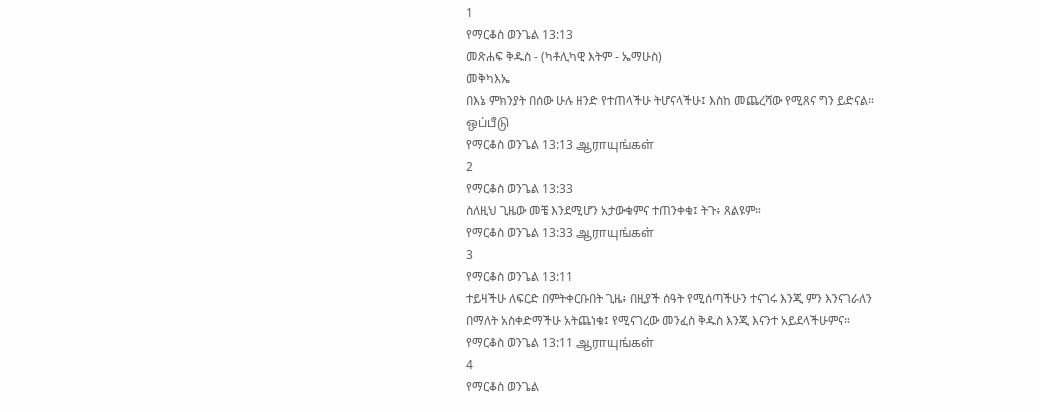1
የማርቆስ ወንጌል 13:13
መጽሐፍ ቅዱስ - (ካቶሊካዊ እትም - ኤማሁስ)
መቅካእኤ
በእኔ ምክንያት በሰው ሁሉ ዘንድ የተጠላችሁ ትሆናላችሁ፤ እስከ መጨረሻው የሚጸና ግን ይድናል።
ஒப்பீடு
የማርቆስ ወንጌል 13:13 ஆராயுங்கள்
2
የማርቆስ ወንጌል 13:33
ስለዚህ ጊዜው መቼ እንደሚሆን አታውቁምና ተጠንቀቁ፤ ትጉ፥ ጸልዩም።
የማርቆስ ወንጌል 13:33 ஆராயுங்கள்
3
የማርቆስ ወንጌል 13:11
ተይዛችሁ ለፍርድ በምትቀርቡበት ጊዜ፥ በዚያች ሰዓት የሚሰጣችሁን ተናገሩ እንጂ ምን እንናገራለን በማለት አስቀድማችሁ አትጨነቁ፤ የሚናገረው መንፈስ ቅዱስ እንጂ እናንተ አይደላችሁምና።
የማርቆስ ወንጌል 13:11 ஆராயுங்கள்
4
የማርቆስ ወንጌል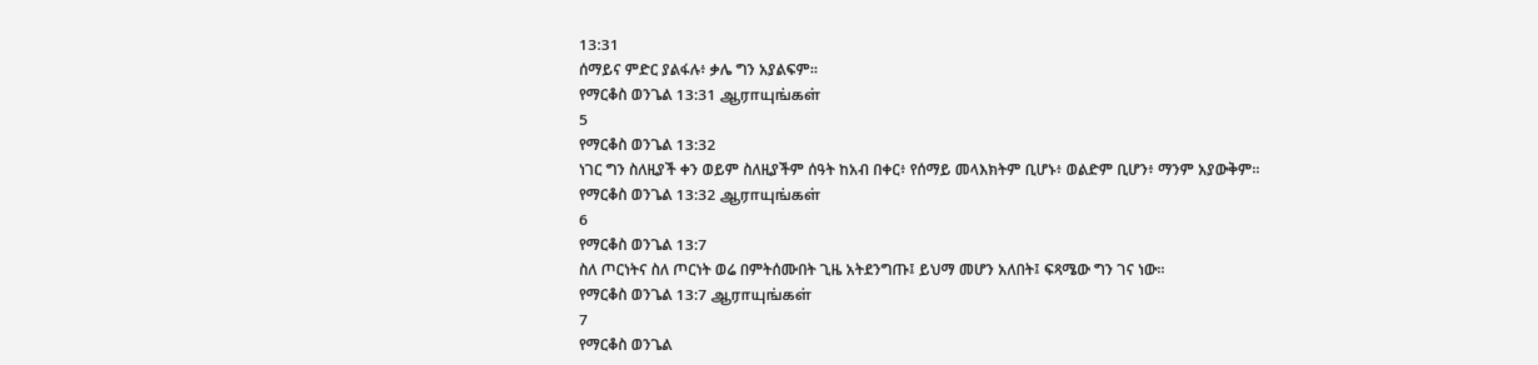13:31
ሰማይና ምድር ያልፋሉ፥ ቃሌ ግን አያልፍም።
የማርቆስ ወንጌል 13:31 ஆராயுங்கள்
5
የማርቆስ ወንጌል 13:32
ነገር ግን ስለዚያች ቀን ወይም ስለዚያችም ሰዓት ከአብ በቀር፥ የሰማይ መላእክትም ቢሆኑ፥ ወልድም ቢሆን፥ ማንም አያውቅም።
የማርቆስ ወንጌል 13:32 ஆராயுங்கள்
6
የማርቆስ ወንጌል 13:7
ስለ ጦርነትና ስለ ጦርነት ወሬ በምትሰሙበት ጊዜ አትደንግጡ፤ ይህማ መሆን አለበት፤ ፍጻሜው ግን ገና ነው።
የማርቆስ ወንጌል 13:7 ஆராயுங்கள்
7
የማርቆስ ወንጌል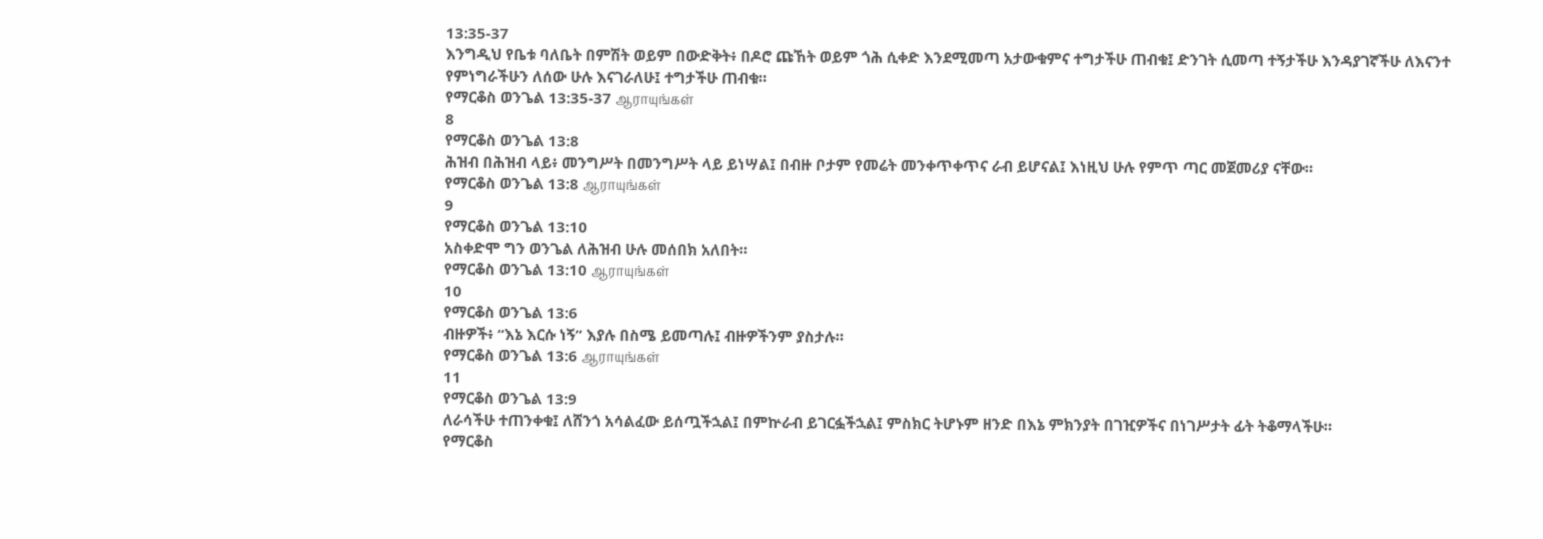13:35-37
እንግዲህ የቤቱ ባለቤት በምሽት ወይም በውድቅት፥ በዶሮ ጩኸት ወይም ጎሕ ሲቀድ እንደሚመጣ አታውቁምና ተግታችሁ ጠብቁ፤ ድንገት ሲመጣ ተኝታችሁ እንዳያገኛችሁ ለእናንተ የምነግራችሁን ለሰው ሁሉ እናገራለሁ፤ ተግታችሁ ጠብቁ።
የማርቆስ ወንጌል 13:35-37 ஆராயுங்கள்
8
የማርቆስ ወንጌል 13:8
ሕዝብ በሕዝብ ላይ፥ መንግሥት በመንግሥት ላይ ይነሣል፤ በብዙ ቦታም የመሬት መንቀጥቀጥና ራብ ይሆናል፤ እነዚህ ሁሉ የምጥ ጣር መጀመሪያ ናቸው።
የማርቆስ ወንጌል 13:8 ஆராயுங்கள்
9
የማርቆስ ወንጌል 13:10
አስቀድሞ ግን ወንጌል ለሕዝብ ሁሉ መሰበክ አለበት።
የማርቆስ ወንጌል 13:10 ஆராயுங்கள்
10
የማርቆስ ወንጌል 13:6
ብዙዎች፥ “እኔ እርሱ ነኝ” እያሉ በስሜ ይመጣሉ፤ ብዙዎችንም ያስታሉ።
የማርቆስ ወንጌል 13:6 ஆராயுங்கள்
11
የማርቆስ ወንጌል 13:9
ለራሳችሁ ተጠንቀቁ፤ ለሸንጎ አሳልፈው ይሰጧችኋል፤ በምኵራብ ይገርፏችኋል፤ ምስክር ትሆኑም ዘንድ በእኔ ምክንያት በገዢዎችና በነገሥታት ፊት ትቆማላችሁ።
የማርቆስ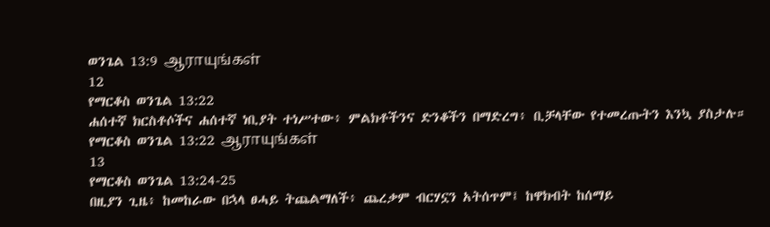ወንጌል 13:9 ஆராயுங்கள்
12
የማርቆስ ወንጌል 13:22
ሐሰተኛ ክርስቶሶችና ሐሰተኛ ነቢያት ተነሥተው፥ ምልክቶችንና ድንቆችን በማድረግ፥ ቢቻላቸው የተመረጡትን እንኳ ያስታሉ።
የማርቆስ ወንጌል 13:22 ஆராயுங்கள்
13
የማርቆስ ወንጌል 13:24-25
በዚያን ጊዜ፥ ከመከራው በኋላ ፀሓይ ትጨልማለች፥ ጨረቃም ብርሃኗን አትሰጥም፤ ከዋክብት ከሰማይ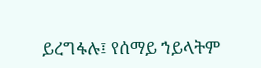ይረግፋሉ፤ የሰማይ ኀይላትም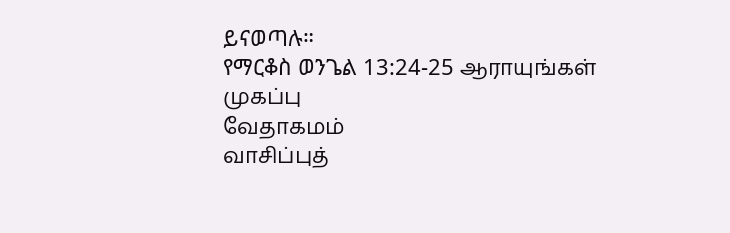ይናወጣሉ።
የማርቆስ ወንጌል 13:24-25 ஆராயுங்கள்
முகப்பு
வேதாகமம்
வாசிப்புத்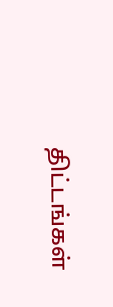திட்டங்கள்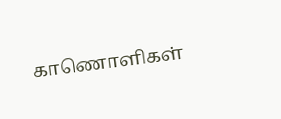காணொளிகள்